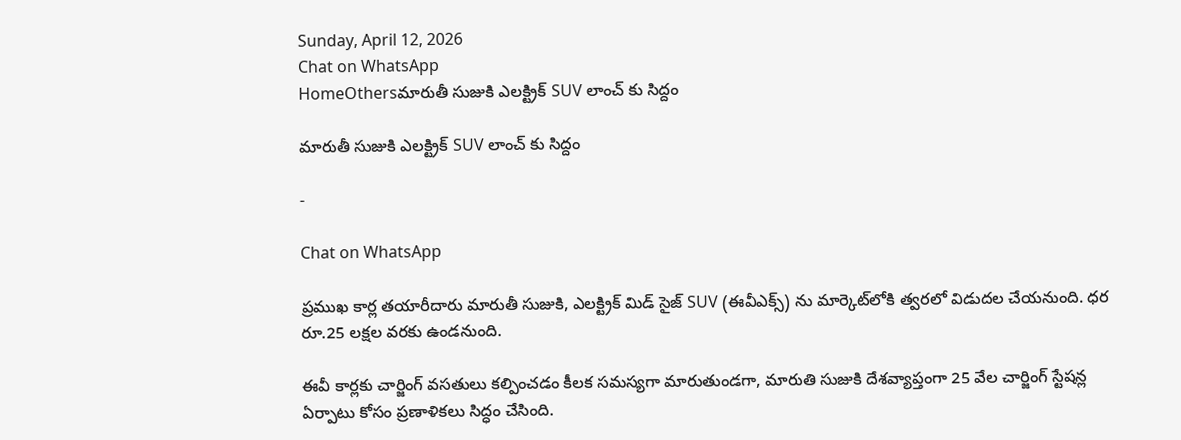Sunday, April 12, 2026
Chat on WhatsApp
HomeOthersమారుతీ సుజుకి ఎలక్ట్రిక్ SUV లాంచ్‌ కు సిద్దం

మారుతీ సుజుకి ఎలక్ట్రిక్ SUV లాంచ్‌ కు సిద్దం

-

Chat on WhatsApp

ప్రముఖ కార్ల తయారీదారు మారుతీ సుజుకి, ఎలక్ట్రిక్ మిడ్ సైజ్ SUV (ఈవీఎక్స్) ను మార్కెట్‌లోకి త్వరలో విడుదల చేయనుంది. ధర రూ.25 లక్షల వరకు ఉండనుంది.

ఈవీ కార్లకు చార్జింగ్ వసతులు కల్పించడం కీలక సమస్యగా మారుతుండగా, మారుతి సుజుకి దేశవ్యాప్తంగా 25 వేల చార్జింగ్ స్టేషన్ల ఏర్పాటు కోసం ప్రణాళికలు సిద్ధం చేసింది.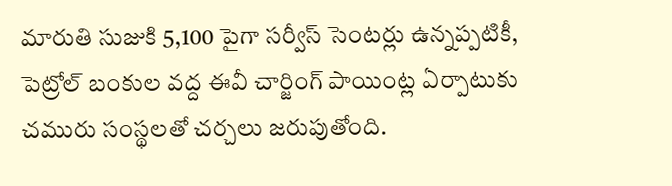మారుతి సుజుకి 5,100 పైగా సర్వీస్ సెంటర్లు ఉన్నప్పటికీ, పెట్రోల్ బంకుల వద్ద ఈవీ చార్జింగ్ పాయింట్ల ఏర్పాటుకు చమురు సంస్థలతో చర్చలు జరుపుతోంది.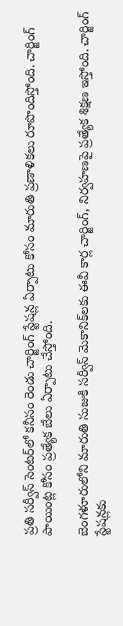ప్రతి సర్వీస్ సెంటర్‌లో కనీసం రెండు చార్జింగ్ స్టేషన్ల ఏర్పాటు కోసం మారుతి ప్రణాళికలు రూపొందిస్తోంది. చార్జింగ్ పాయింట్ల కోసం ప్రత్యేక బేలు ఏర్పాటు చేస్తోంది.

బెంగళూరులోని మారుతి సుజుకి సర్వీస్ మెకానిక్‌లకు ఈవీ కార్ల చార్జింగ్, నిర్వహణపై ప్రత్యేక శిక్షణ ఇస్తోంది. చార్జింగ్ స్టేషన్లకు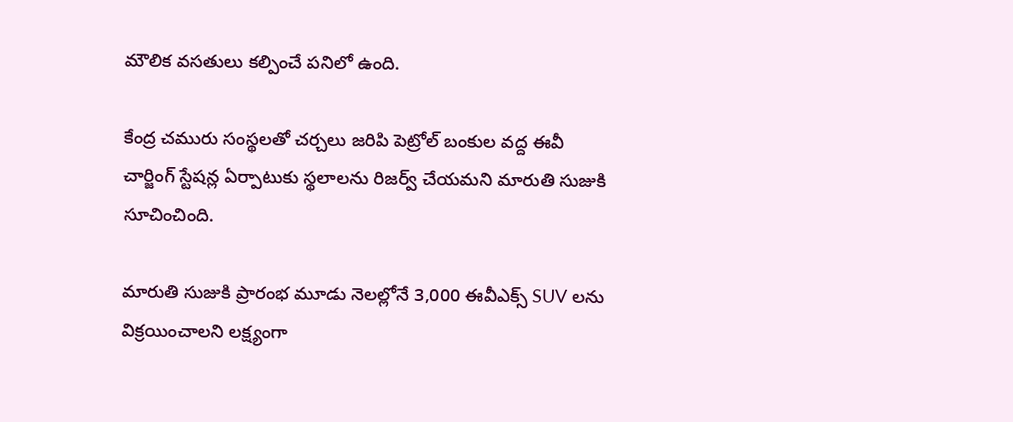మౌలిక వసతులు కల్పించే పనిలో ఉంది.

కేంద్ర చమురు సంస్థలతో చర్చలు జరిపి పెట్రోల్ బంకుల వద్ద ఈవీ చార్జింగ్ స్టేషన్ల ఏర్పాటుకు స్థలాలను రిజర్వ్ చేయమని మారుతి సుజుకి సూచించింది.

మారుతి సుజుకి ప్రారంభ మూడు నెలల్లోనే 3,000 ఈవీఎక్స్ SUV లను విక్రయించాలని లక్ష్యంగా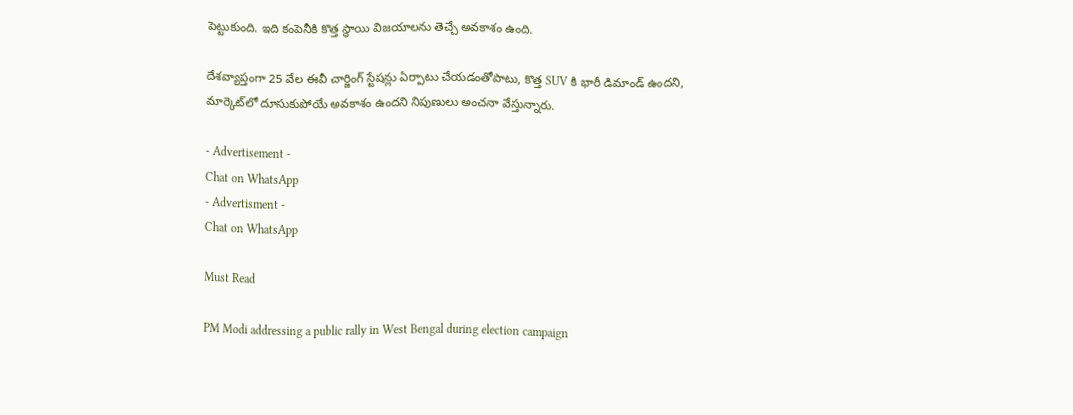పెట్టుకుంది. ఇది కంపెనీకి కొత్త స్థాయి విజయాలను తెచ్చే అవకాశం ఉంది.

దేశవ్యాప్తంగా 25 వేల ఈవీ చార్జింగ్ స్టేషన్లు ఏర్పాటు చేయడంతోపాటు, కొత్త SUV కి భారీ డిమాండ్ ఉందని, మార్కెట్‌లో దూసుకుపోయే అవకాశం ఉందని నిపుణులు అంచనా వేస్తున్నారు.

- Advertisement -
Chat on WhatsApp
- Advertisment -
Chat on WhatsApp

Must Read

PM Modi addressing a public rally in West Bengal during election campaign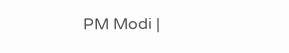PM Modi |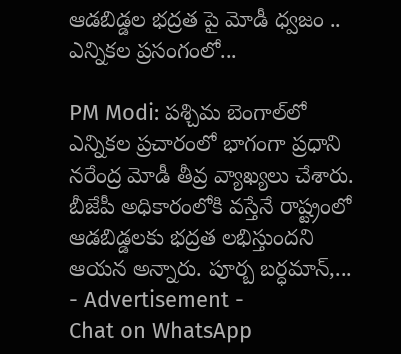ఆడబిడ్డల భద్రత పై మోడీ ధ్వజం .. ఎన్నికల ప్రసంగంలో...

PM Modi: పశ్చిమ బెంగాల్‌లో ఎన్నికల ప్రచారంలో భాగంగా ప్రధాని నరేంద్ర మోడీ తీవ్ర వ్యాఖ్యలు చేశారు. బీజేపీ అధికారంలోకి వస్తేనే రాష్ట్రంలో ఆడబిడ్డలకు భద్రత లభిస్తుందని ఆయన అన్నారు. పూర్బ బర్ధమాన్,...
- Advertisement -
Chat on WhatsApp